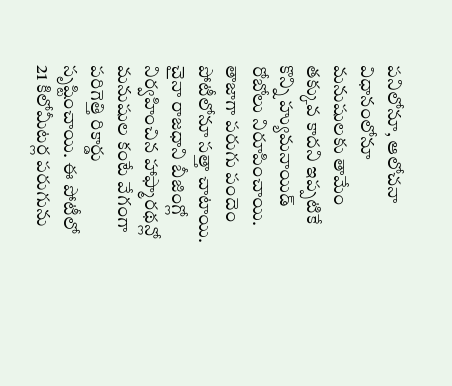పనిలోనూ, ఆలోచనా విధానంలోనూ మనుషులకు తామేం
తక్కువ కాదని ఇప్పటికే కొన్ని హ్యుమనాయిడ్ రోబోలు నిరూపించాయి. తాజాగా పరుగు పందెం పోటీలోనూ సత్తా చాటాయి. చైనా రాజధాని బీజింగ్లో నిర్వహించిన హాఫ్మారథన్లో మనుషుల కంటే వేగంగా పరిగెత్తి రికార్డు సృష్టించాయి. ఈ పోటీలో 21 కిలోమీటర్ల పరుగును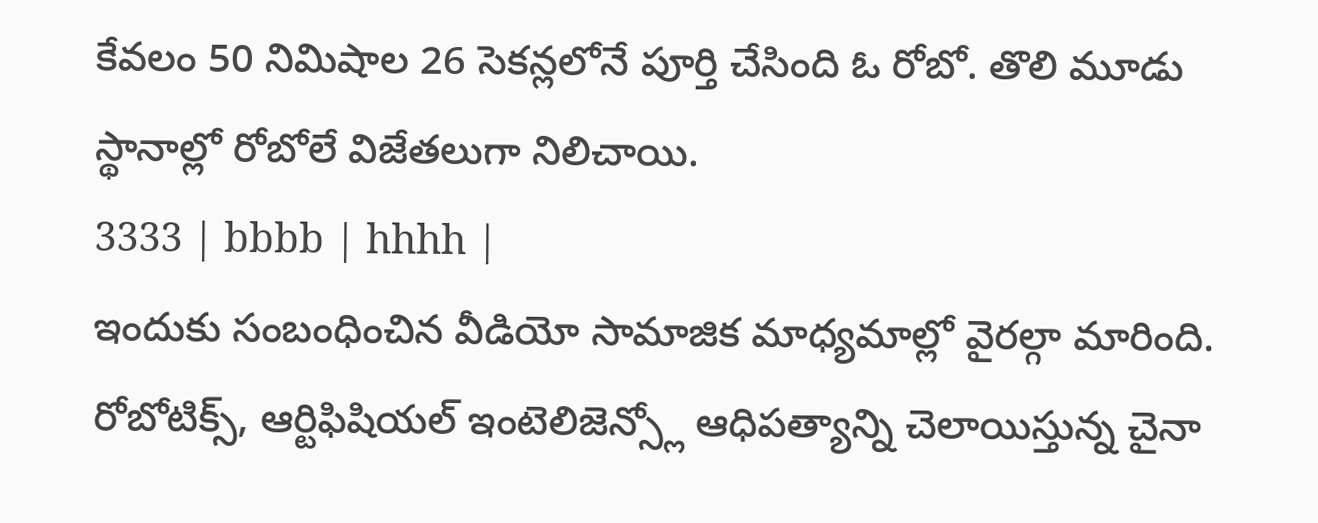కేవలం 50 నిమిషాల 26 సెకన్లలోనే పూర్తి చేసింది ఓ రోబో. తొలి మూడు స్థానాల్లో రోబోలే విజేతలుగా నిలిచాయి.
3333 | bbbb | hhhh |
ఇందుకు సంబంధించిన వీడియో సామాజిక మాధ్యమాల్లో వైరల్గా మారింది. రోబోటిక్స్, ఆర్టిఫిషియల్ ఇంటెలిజెన్స్లో ఆధిపత్యాన్ని చెలాయిస్తున్న చైనా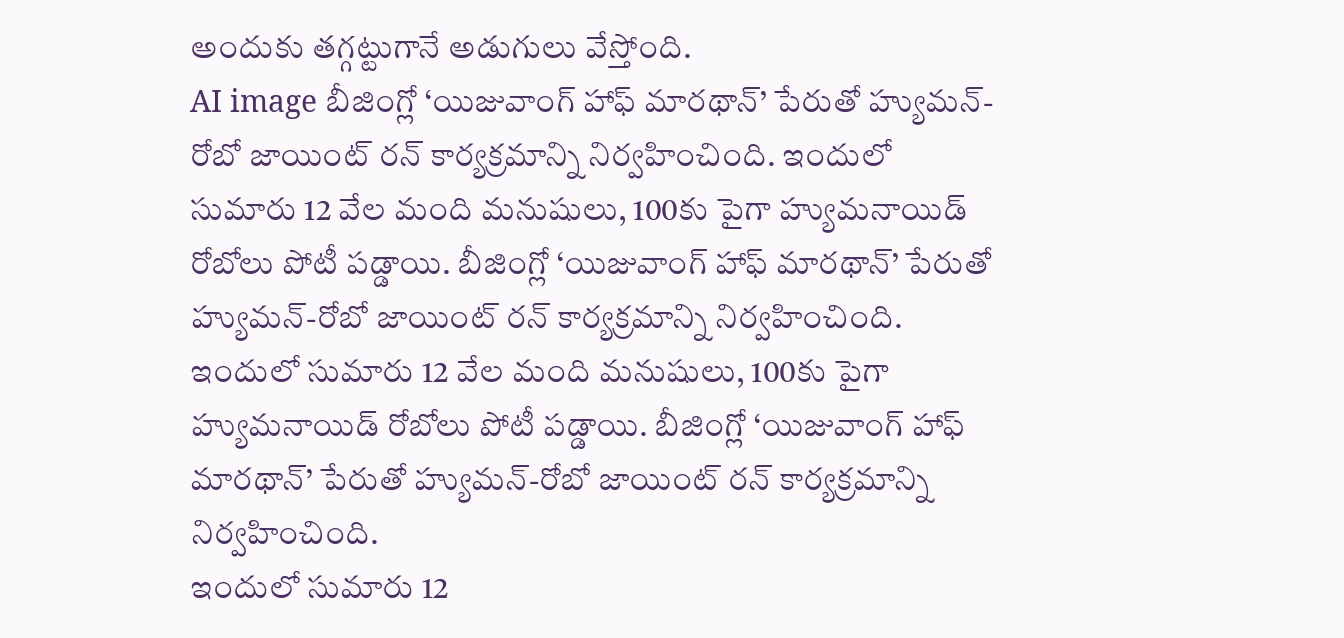అందుకు తగ్గట్టుగానే అడుగులు వేస్తోంది.
AI image బీజింగ్లో ‘యిజువాంగ్ హాఫ్ మారథాన్’ పేరుతో హ్యుమన్-రోబో జాయింట్ రన్ కార్యక్రమాన్ని నిర్వహించింది. ఇందులో సుమారు 12 వేల మంది మనుషులు, 100కు పైగా హ్యుమనాయిడ్ రోబోలు పోటీ పడ్డాయి. బీజింగ్లో ‘యిజువాంగ్ హాఫ్ మారథాన్’ పేరుతో హ్యుమన్-రోబో జాయింట్ రన్ కార్యక్రమాన్ని నిర్వహించింది. ఇందులో సుమారు 12 వేల మంది మనుషులు, 100కు పైగా హ్యుమనాయిడ్ రోబోలు పోటీ పడ్డాయి. బీజింగ్లో ‘యిజువాంగ్ హాఫ్ మారథాన్’ పేరుతో హ్యుమన్-రోబో జాయింట్ రన్ కార్యక్రమాన్ని నిర్వహించింది.
ఇందులో సుమారు 12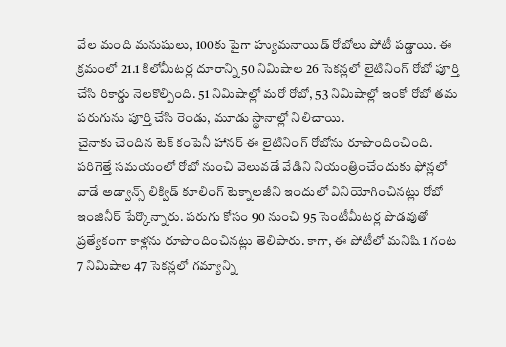వేల మంది మనుషులు, 100కు పైగా హ్యుమనాయిడ్ రోబోలు పోటీ పడ్డాయి. ఈ క్రమంలో 21.1 కిలోమీటర్ల దూరాన్ని 50 నిమిషాల 26 సెకన్లలో లైటినింగ్ రోబో పూర్తి చేసి రికార్డు నెలకొల్పింది. 51 నిమిషాల్లో మరో రోబో, 53 నిమిషాల్లో ఇంకో రోబో తమ పరుగును పూర్తి చేసి రెండు, మూడు స్థానాల్లో నిలిచాయి.
చైనాకు చెందిన టెక్ కంపెనీ హానర్ ఈ లైటినింగ్ రోబోను రూపొందించింది. పరిగెత్తే సమయంలో రోబో నుంచి వెలువడే వేడిని నియంత్రించేందుకు ఫోన్లలో వాడే అడ్వాన్స్ లిక్విడ్ కూలింగ్ టెక్నాలజీని ఇందులో వినియోగించినట్లు రోబో ఇంజినీర్ పేర్కొన్నారు. పరుగు కోసం 90 నుంచి 95 సెంటీమీటర్ల పొడవుతో ప్రత్యేకంగా కాళ్లను రూపొందించినట్లు తెలిపారు. కాగా, ఈ పోటీలో మనిషి 1 గంట 7 నిమిషాల 47 సెకన్లలో గమ్యాన్ని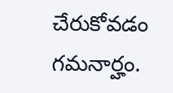చేరుకోవడం గమనార్హం.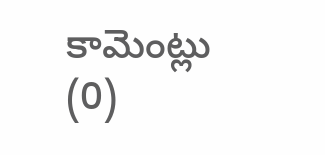కామెంట్లు (0)